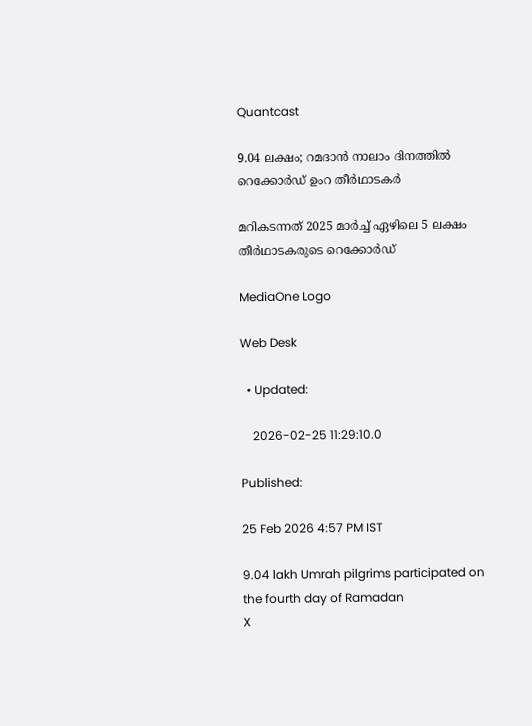Quantcast

9.04 ലക്ഷം; റമദാൻ നാലാം ദിനത്തിൽ റെക്കോർഡ് ഉംറ തീർഥാടകർ

മറികടന്നത് 2025 മാർച്ച് ഏഴിലെ 5 ലക്ഷം തീർഥാടകരുടെ റെക്കോർഡ്

MediaOne Logo

Web Desk

  • Updated:

    2026-02-25 11:29:10.0

Published:

25 Feb 2026 4:57 PM IST

9.04 lakh Umrah pilgrims participated on the fourth day of Ramadan
X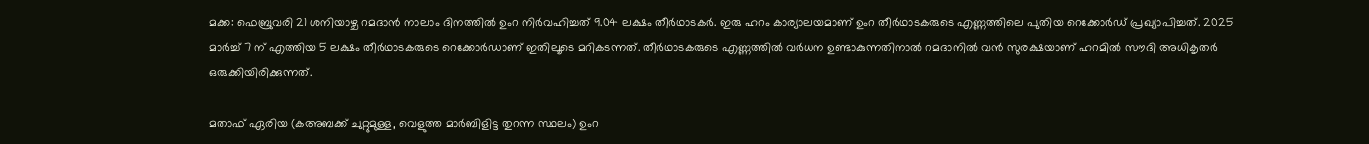മക്ക: ഫെബ്രുവരി 21 ശനിയാഴ്ച റമദാൻ നാലാം ദിനത്തിൽ ഉംറ നിർവഹിച്ചത് 9.04 ലക്ഷം തീർഥാടകർ. ഇരു ഹറം കാര്യാലയമാണ് ഉംറ തീർഥാടകരുടെ എണ്ണത്തിലെ പുതിയ റെക്കോർഡ് പ്രഖ്യാപിച്ചത്. 2025 മാർച്ച് 7 ന് എത്തിയ 5 ലക്ഷം തീർഥാടകരുടെ റെക്കോർഡാണ് ഇതിലൂടെ മറികടന്നത്. തീർഥാടകരുടെ എണ്ണത്തിൽ വർധന ഉണ്ടാകുന്നതിനാൽ റമദാനിൽ വൻ സുരക്ഷയാണ് ഹറമിൽ സൗദി അധികൃതർ ഒരുക്കിയിരിക്കുന്നത്.

മതാഫ് ഏരിയ (കഅബക്ക് ചുറ്റുമുള്ള, വെളുത്ത മാർബിളിട്ട തുറന്ന സ്ഥലം) ഉംറ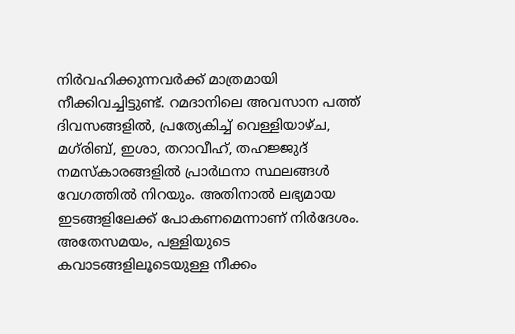നിർവഹിക്കുന്നവർക്ക് മാത്രമായി നീക്കിവച്ചിട്ടുണ്ട്. റമദാനിലെ അവസാന പത്ത് ദിവസങ്ങളിൽ, പ്രത്യേകിച്ച് വെള്ളിയാഴ്ച, മഗ്‌രിബ്, ഇശാ, തറാവീഹ്, തഹജ്ജുദ് നമസ്‌കാരങ്ങളിൽ പ്രാർഥനാ സ്ഥലങ്ങൾ വേഗത്തിൽ നിറയും. അതിനാൽ ലഭ്യമായ ഇടങ്ങളിലേക്ക് പോകണമെന്നാണ് നിർദേശം. അതേസമയം, പള്ളിയുടെ കവാടങ്ങളിലൂടെയുള്ള നീക്കം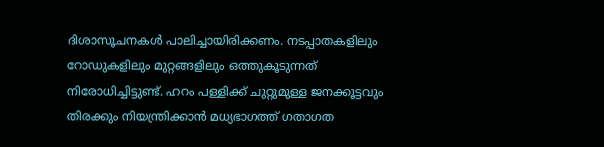ദിശാസൂചനകൾ പാലിച്ചായിരിക്കണം. നടപ്പാതകളിലും റോഡുകളിലും മുറ്റങ്ങളിലും ഒത്തുകൂടുന്നത് നിരോധിച്ചിട്ടുണ്ട്. ഹറം പള്ളിക്ക് ചുറ്റുമുള്ള ജനക്കൂട്ടവും തിരക്കും നിയന്ത്രിക്കാൻ മധ്യഭാഗത്ത് ഗതാഗത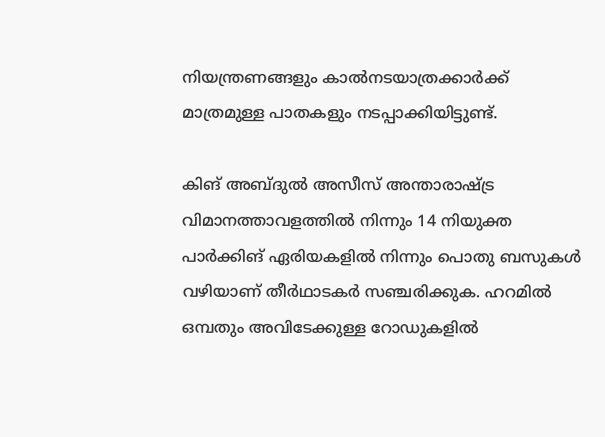നിയന്ത്രണങ്ങളും കാൽനടയാത്രക്കാർക്ക് മാത്രമുള്ള പാതകളും നടപ്പാക്കിയിട്ടുണ്ട്.

കിങ് അബ്ദുൽ അസീസ് അന്താരാഷ്ട്ര വിമാനത്താവളത്തിൽ നിന്നും 14 നിയുക്ത പാർക്കിങ് ഏരിയകളിൽ നിന്നും പൊതു ബസുകൾ വഴിയാണ് തീർഥാടകർ സഞ്ചരിക്കുക. ഹറമിൽ ഒമ്പതും അവിടേക്കുള്ള റോഡുകളിൽ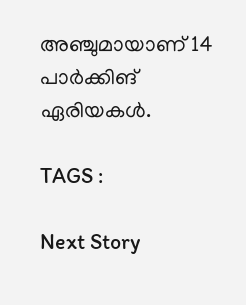അഞ്ചുമായാണ് 14 പാർക്കിങ് ഏരിയകൾ.

TAGS :

Next Story